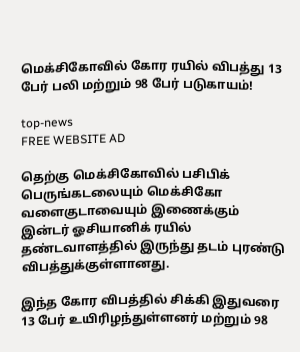மெக்சிகோவில் கோர ரயில் விபத்து 13 பேர் பலி மற்றும் 98 பேர் படுகாயம்!

top-news
FREE WEBSITE AD

தெற்கு மெக்சிகோவில் பசிபிக் பெருங்கடலையும் மெக்சிகோ வளைகுடாவையும் இணைக்கும் இன்டர் ஓசியானிக் ரயில் தண்டவாளத்தில் இருந்து தடம் புரண்டு விபத்துக்குள்ளானது.

இந்த கோர விபத்தில் சிக்கி இதுவரை 13 பேர் உயிரிழந்துள்ளனர் மற்றும் 98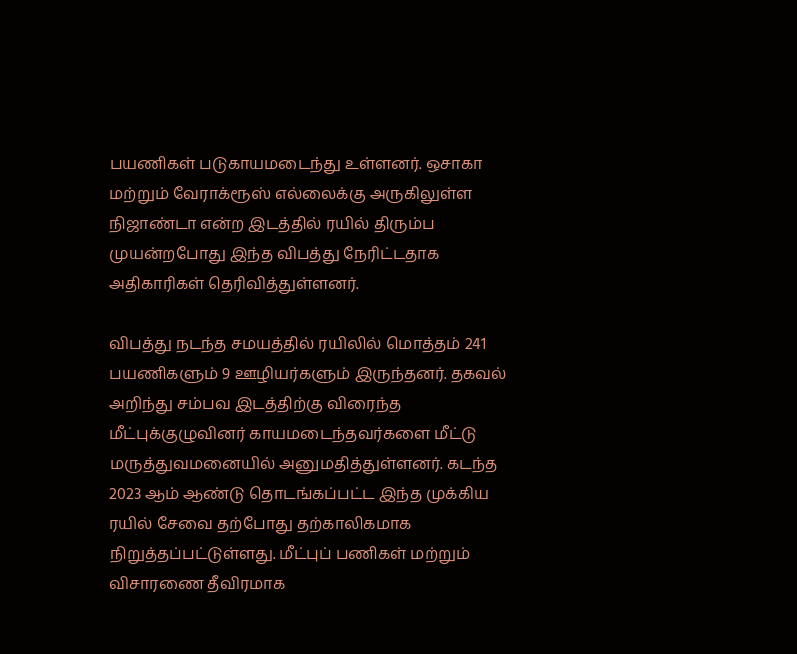பயணிகள் படுகாயமடைந்து உள்ளனர். ஒசாகா மற்றும் வேராக்ரூஸ் எல்லைக்கு அருகிலுள்ள நிஜாண்டா என்ற இடத்தில் ரயில் திரும்ப முயன்றபோது இந்த விபத்து நேரிட்டதாக அதிகாரிகள் தெரிவித்துள்ளனர்.

விபத்து நடந்த சமயத்தில் ரயிலில் மொத்தம் 241 பயணிகளும் 9 ஊழியர்களும் இருந்தனர். தகவல் அறிந்து சம்பவ இடத்திற்கு விரைந்த மீட்புக்குழுவினர் காயமடைந்தவர்களை மீட்டு மருத்துவமனையில் அனுமதித்துள்ளனர். கடந்த 2023 ஆம் ஆண்டு தொடங்கப்பட்ட இந்த முக்கிய ரயில் சேவை தற்போது தற்காலிகமாக நிறுத்தப்பட்டுள்ளது. மீட்புப் பணிகள் மற்றும் விசாரணை தீவிரமாக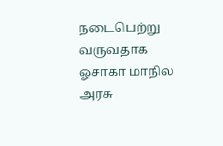நடைபெற்று வருவதாக ஓசாகா மாநில அரசு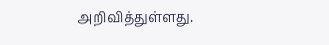அறிவித்துள்ளது.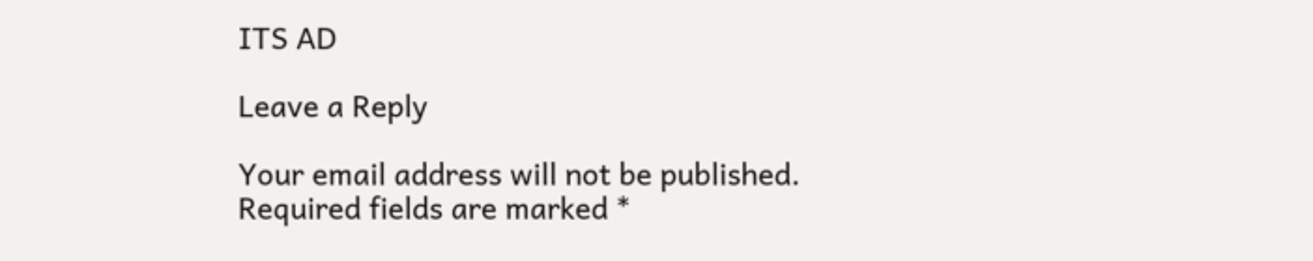ITS AD

Leave a Reply

Your email address will not be published. Required fields are marked *